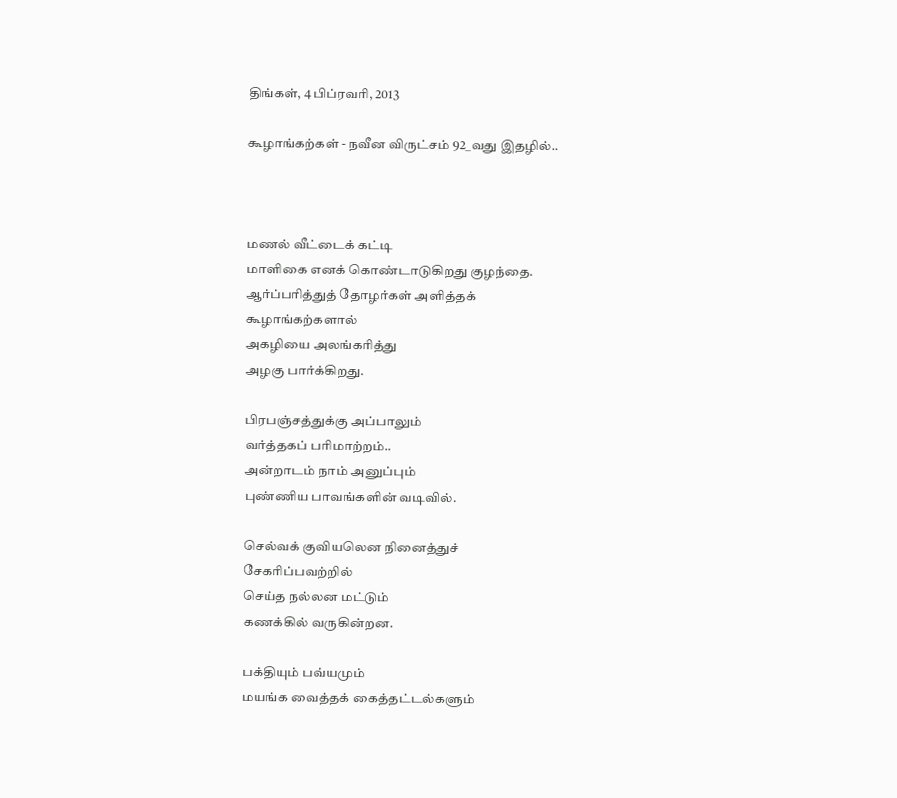திங்கள், 4 பிப்ரவரி, 2013

கூழாங்கற்கள் - நவீன விருட்சம் 92_வது இதழில்..



மணல் வீட்டைக் கட்டி
மாளிகை எனக் கொண்டாடுகிறது குழந்தை.
ஆர்ப்பரித்துத் தோழர்கள் அளித்தக்
கூழாங்கற்களால்
அகழியை அலங்கரித்து
அழகு பார்க்கிறது.

பிரபஞ்சத்துக்கு அப்பாலும்
வர்த்தகப் பரிமாற்றம்..
அன்றாடம் நாம் அனுப்பும்
புண்ணிய பாவங்களின் வடிவில்.

செல்வக் குவியலென நினைத்துச்
சேகரிப்பவற்றில்
செய்த நல்லன மட்டும்
கணக்கில் வருகின்றன.

பக்தியும் பவ்யமும்
மயங்க வைத்தக் கைத்தட்டல்களும்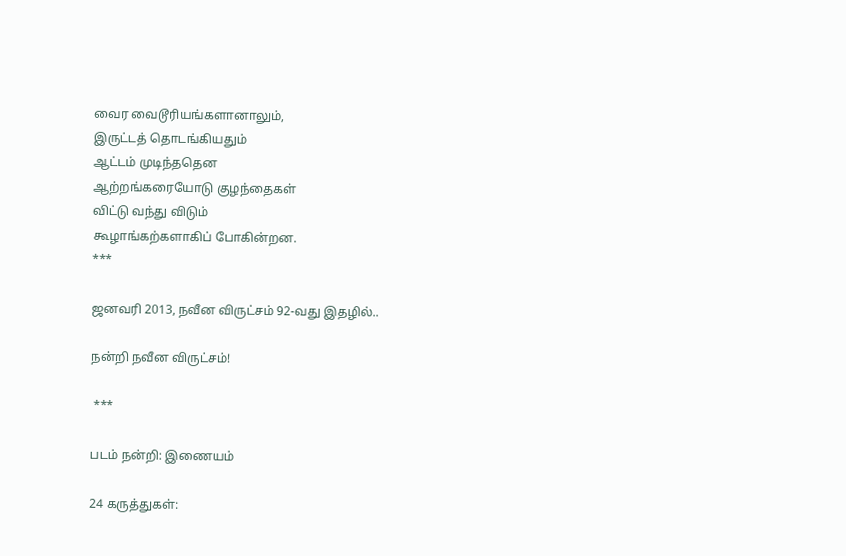வைர வைடூரியங்களானாலும்,
இருட்டத் தொடங்கியதும்
ஆட்டம் முடிந்ததென
ஆற்றங்கரையோடு குழந்தைகள்
விட்டு வந்து விடும்
கூழாங்கற்களாகிப் போகின்றன.
***

ஜனவரி 2013, நவீன விருட்சம் 92-வது இதழில்..

நன்றி நவீன விருட்சம்!

 ***

படம் நன்றி: இணையம்

24 கருத்துகள்: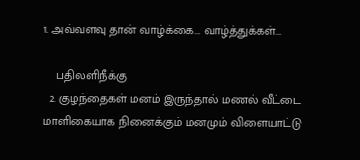1. அவ்வளவு தான் வாழ்க்கை... வாழ்த்துக்கள்...

    பதிலளிநீக்கு
  2. குழந்தைகள் மனம் இருந்தால் மணல் வீட்டை மாளிகையாக நினைக்கும் மனமும் விளையாட்டு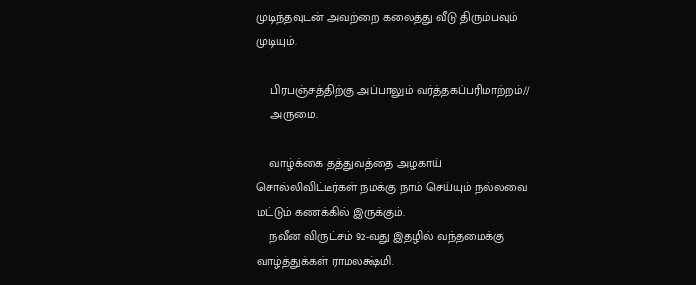முடிந்தவுடன் அவற்றை கலைத்து வீடு திரும்பவும் முடியும்.

    பிரபஞ்சத்திற்கு அப்பாலும் வர்த்தகப்பரிமாற்றம்//
    அருமை.

    வாழ்க்கை தத்துவத்தை அழகாய் சொல்லிவிட்டீர்கள் நமக்கு நாம் செய்யும் நல்லவை மட்டும் கணக்கில் இருக்கும்.
    நவீன விருட்சம் 92-வது இதழில் வந்தமைக்கு வாழ்த்துக்கள் ராமலக்ஷ்மி.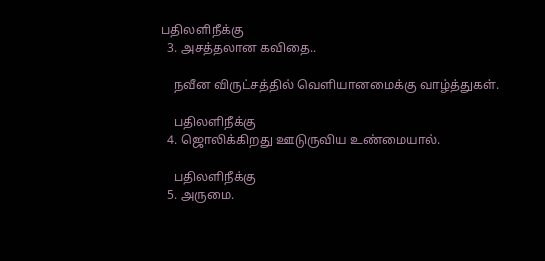பதிலளிநீக்கு
  3. அசத்தலான கவிதை..

    நவீன விருட்சத்தில் வெளியானமைக்கு வாழ்த்துகள்.

    பதிலளிநீக்கு
  4. ஜொலிக்கிறது ஊடுருவிய உண்மையால்.

    பதிலளிநீக்கு
  5. அருமை.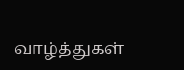வாழ்த்துகள்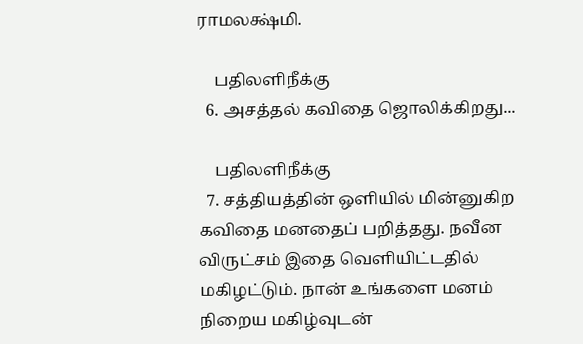ராமலக்ஷ்மி.

    பதிலளிநீக்கு
  6. அசத்தல் கவிதை ஜொலிக்கிறது...

    பதிலளிநீக்கு
  7. சத்தியத்தின் ஒளியில் மின்னுகிற கவிதை மனதைப் பறித்தது. நவீன விருட்சம் இதை வெளியிட்டதில் மகிழட்டும். நான் உங்களை மனம் நிறைய மகிழ்வுடன்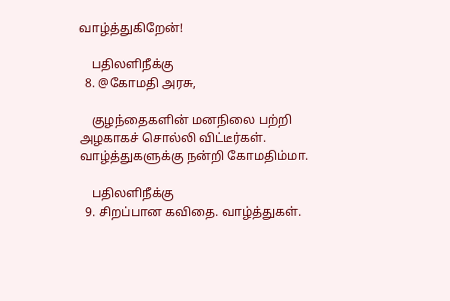வாழ்த்துகிறேன்!

    பதிலளிநீக்கு
  8. @கோமதி அரசு,

    குழந்தைகளின் மனநிலை பற்றி அழகாகச் சொல்லி விட்டீர்கள். வாழ்த்துகளுக்கு நன்றி கோமதிம்மா.

    பதிலளிநீக்கு
  9. சிறப்பான கவிதை. வாழ்த்துகள்.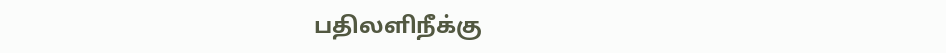பதிலளிநீக்கு